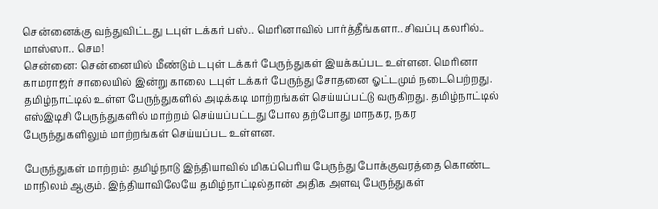சென்னைக்கு வந்துவிட்டது டபுள் டக்கர் பஸ்.. மெரினாவில் பார்த்தீங்களா.. சிவப்பு கலரில்.. மாஸ்ஸா.. செம!
சென்னை: சென்னையில் மீண்டும் டபுள் டக்கர் பேருந்துகள் இயக்கப்பட உள்ளன. மெரினா காமராஜர் சாலையில் இன்று காலை டபுள் டக்கர் பேருந்து சோதனை ஓட்டமும் நடைபெற்றது.
தமிழ்நாட்டில் உள்ள பேருந்துகளில் அடிக்கடி மாற்றங்கள் செய்யப்பட்டு வருகிறது. தமிழ்நாட்டில் எஸ்இடிசி பேருந்துகளில் மாற்றம் செய்யப்பட்டது போல தற்போது மாநகர, நகர பேருந்துகளிலும் மாற்றங்கள் செய்யப்பட உள்ளன.

பேருந்துகள் மாற்றம்: தமிழ்நாடு இந்தியாவில் மிகப்பெரிய பேருந்து போக்குவரத்தை கொண்ட மாநிலம் ஆகும். இந்தியாவிலேயே தமிழ்நாட்டில்தான் அதிக அளவு பேருந்துகள்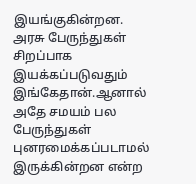இயங்குகின்றன. அரசு பேருந்துகள் சிறப்பாக இயக்கப்படுவதும் இங்கேதான்.ஆனால் அதே சமயம் பல பேருந்துகள் புனரமைக்கப்படாமல் இருக்கின்றன என்ற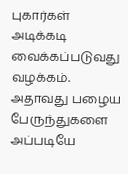புகார்கள் அடிக்கடி வைக்கப்படுவது வழக்கம். அதாவது பழைய பேருந்துகளை அப்படியே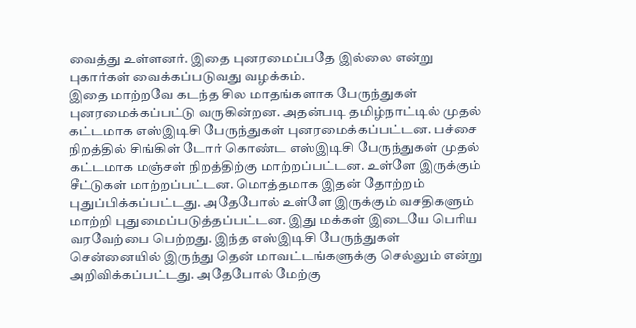வைத்து உள்ளனர். இதை புனரமைப்பதே இல்லை என்று புகார்கள் வைக்கப்படுவது வழக்கம்.
இதை மாற்றவே கடந்த சில மாதங்களாக பேருந்துகள் புனரமைக்கப்பட்டு வருகின்றன. அதன்படி தமிழ்நாட்டில் முதல் கட்டமாக எஸ்இடிசி பேருந்துகள் புனரமைக்கப்பட்டன. பச்சை நிறத்தில் சிங்கிள் டோர் கொண்ட எஸ்இடிசி பேருந்துகள் முதல் கட்டமாக மஞ்சள் நிறத்திற்கு மாற்றப்பட்டன. உள்ளே இருக்கும் சீட்டுகள் மாற்றப்பட்டன. மொத்தமாக இதன் தோற்றம் புதுப்பிக்கப்பட்டது. அதேபோல் உள்ளே இருக்கும் வசதிகளும் மாற்றி புதுமைப்படுத்தப்பட்டன. இது மக்கள் இடையே பெரிய வரவேற்பை பெற்றது. இந்த எஸ்இடிசி பேருந்துகள் சென்னையில் இருந்து தென் மாவட்டங்களுக்கு செல்லும் என்று அறிவிக்கப்பட்டது. அதேபோல் மேற்கு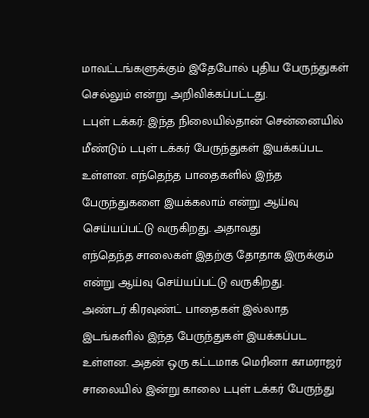மாவட்டங்களுக்கும் இதேபோல் புதிய பேருந்துகள் செல்லும் என்று அறிவிக்கப்பட்டது.
டபுள் டக்கர்: இந்த நிலையில்தான் சென்னையில் மீண்டும் டபுள் டக்கர் பேருந்துகள் இயக்கப்பட உள்ளன. எந்தெந்த பாதைகளில் இந்த பேருந்துகளை இயக்கலாம் என்று ஆய்வு செய்யப்பட்டு வருகிறது. அதாவது
எந்தெந்த சாலைகள் இதற்கு தோதாக இருக்கும் என்று ஆய்வு செய்யப்பட்டு வருகிறது.
அண்டர் கிரவுண்ட் பாதைகள் இல்லாத இடங்களில் இந்த பேருந்துகள் இயக்கப்பட உள்ளன. அதன் ஒரு கட்டமாக மெரினா காமராஜர் சாலையில் இன்று காலை டபுள் டக்கர் பேருந்து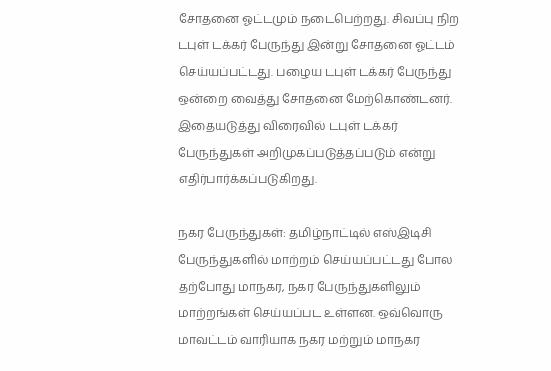சோதனை ஓட்டமும் நடைபெற்றது. சிவப்பு நிற டபுள் டக்கர் பேருந்து இன்று சோதனை ஓட்டம் செய்யப்பட்டது. பழைய டபுள் டக்கர் பேருந்து ஒன்றை வைத்து சோதனை மேற்கொண்டனர். இதையடுத்து விரைவில் டபுள் டக்கர் பேருந்துகள் அறிமுகப்படுத்தப்படும் என்று எதிர்பார்க்கப்படுகிறது.

நகர பேருந்துகள்: தமிழ்நாட்டில் எஸ்இடிசி பேருந்துகளில் மாற்றம் செய்யப்பட்டது போல தற்போது மாநகர, நகர பேருந்துகளிலும் மாற்றங்கள் செய்யப்பட உள்ளன. ஒவ்வொரு மாவட்டம் வாரியாக நகர மற்றும் மாநகர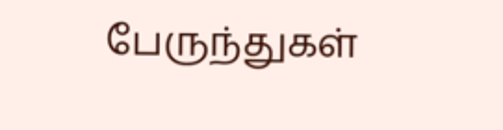பேருந்துகள்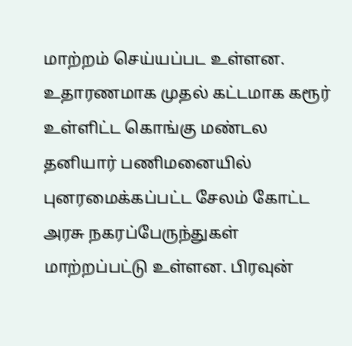மாற்றம் செய்யப்பட உள்ளன.
உதாரணமாக முதல் கட்டமாக கரூர் உள்ளிட்ட கொங்கு மண்டல தனியார் பணிமனையில் புனரமைக்கப்பட்ட சேலம் கோட்ட அரசு நகரப்பேருந்துகள் மாற்றப்பட்டு உள்ளன. பிரவுன்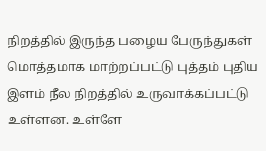நிறத்தில் இருந்த பழைய பேருந்துகள் மொத்தமாக மாற்றப்பட்டு புத்தம் புதிய இளம் நீல நிறத்தில் உருவாக்கப்பட்டு உள்ளன. உள்ளே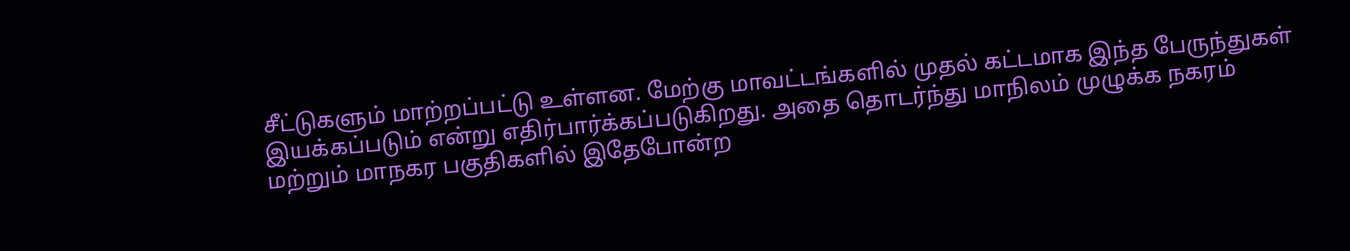சீட்டுகளும் மாற்றப்பட்டு உள்ளன. மேற்கு மாவட்டங்களில் முதல் கட்டமாக இந்த பேருந்துகள் இயக்கப்படும் என்று எதிர்பார்க்கப்படுகிறது. அதை தொடர்ந்து மாநிலம் முழுக்க நகரம் மற்றும் மாநகர பகுதிகளில் இதேபோன்ற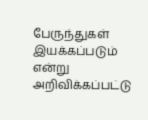பேருந்துகள் இயக்கப்படும் என்று அறிவிக்கப்பட்டு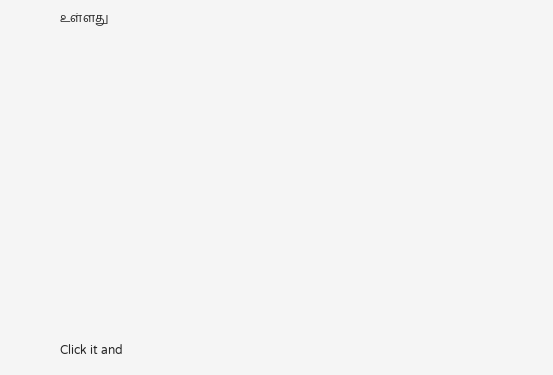உள்ளது












Click it and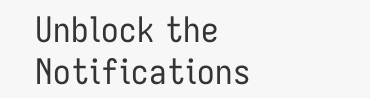Unblock the Notifications